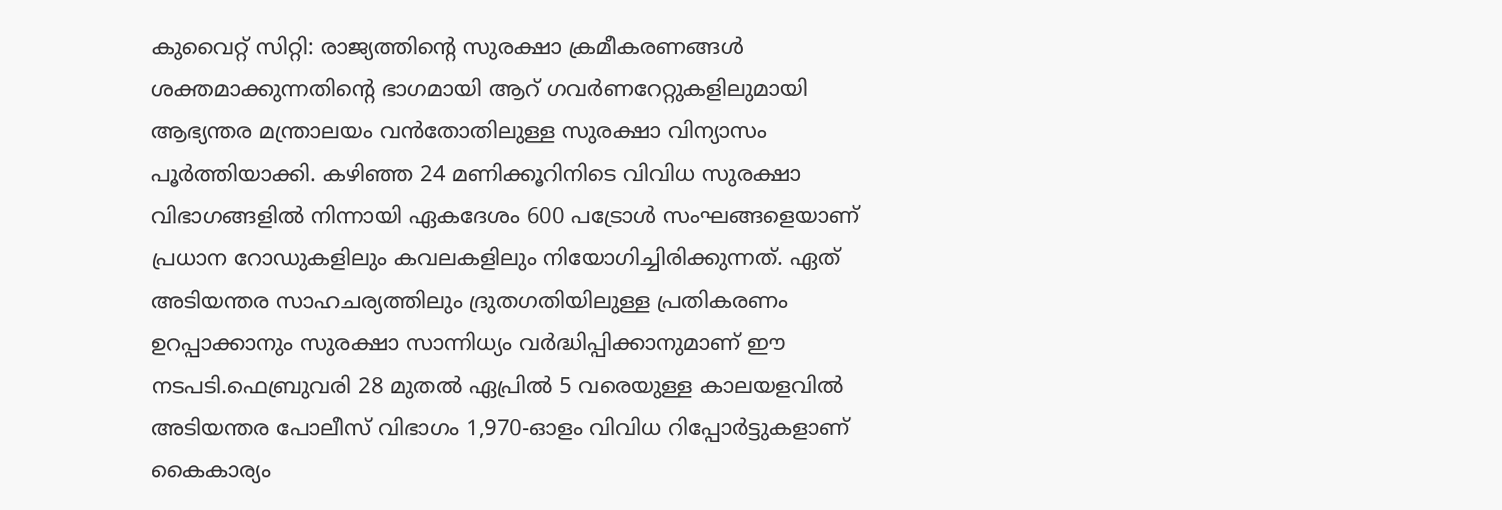കുവൈറ്റ് സിറ്റി: രാജ്യത്തിന്റെ സുരക്ഷാ ക്രമീകരണങ്ങൾ ശക്തമാക്കുന്നതിന്റെ ഭാഗമായി ആറ് ഗവർണറേറ്റുകളിലുമായി ആഭ്യന്തര മന്ത്രാലയം വൻതോതിലുള്ള സുരക്ഷാ വിന്യാസം പൂർത്തിയാക്കി. കഴിഞ്ഞ 24 മണിക്കൂറിനിടെ വിവിധ സുരക്ഷാ വിഭാഗങ്ങളിൽ നിന്നായി ഏകദേശം 600 പട്രോൾ സംഘങ്ങളെയാണ് പ്രധാന റോഡുകളിലും കവലകളിലും നിയോഗിച്ചിരിക്കുന്നത്. ഏത് അടിയന്തര സാഹചര്യത്തിലും ദ്രുതഗതിയിലുള്ള പ്രതികരണം ഉറപ്പാക്കാനും സുരക്ഷാ സാന്നിധ്യം വർദ്ധിപ്പിക്കാനുമാണ് ഈ നടപടി.ഫെബ്രുവരി 28 മുതൽ ഏപ്രിൽ 5 വരെയുള്ള കാലയളവിൽ അടിയന്തര പോലീസ് വിഭാഗം 1,970-ഓളം വിവിധ റിപ്പോർട്ടുകളാണ് കൈകാര്യം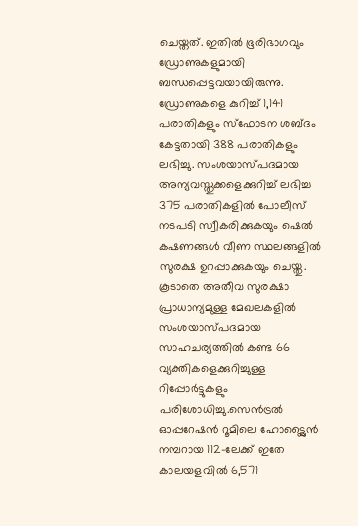ചെയ്തത്. ഇതിൽ ഭൂരിഭാഗവും ഡ്രോണുകളുമായി ബന്ധപ്പെട്ടവയായിരുന്നു. ഡ്രോണുകളെ കുറിച്ച് 1,141 പരാതികളും സ്ഫോടന ശബ്ദം കേട്ടതായി 388 പരാതികളും ലഭിച്ചു. സംശയാസ്പദമായ അന്യവസ്തുക്കളെക്കുറിച്ച് ലഭിച്ച 375 പരാതികളിൽ പോലീസ് നടപടി സ്വീകരിക്കുകയും ഷെൽ കഷണങ്ങൾ വീണ സ്ഥലങ്ങളിൽ സുരക്ഷ ഉറപ്പാക്കുകയും ചെയ്തു.
കൂടാതെ അതീവ സുരക്ഷാ പ്രാധാന്യമുള്ള മേഖലകളിൽ സംശയാസ്പദമായ സാഹചര്യത്തിൽ കണ്ട 66 വ്യക്തികളെക്കുറിച്ചുള്ള റിപ്പോർട്ടുകളും പരിശോധിച്ചു.സെൻട്രൽ ഓപ്പറേഷൻ റൂമിലെ ഹോട്ട്ലൈൻ നമ്പറായ 112-ലേക്ക് ഇതേ കാലയളവിൽ 6,571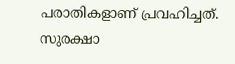പരാതികളാണ് പ്രവഹിച്ചത്. സുരക്ഷാ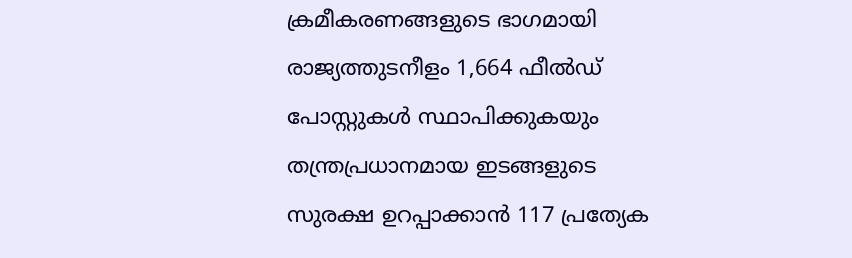ക്രമീകരണങ്ങളുടെ ഭാഗമായി രാജ്യത്തുടനീളം 1,664 ഫീൽഡ് പോസ്റ്റുകൾ സ്ഥാപിക്കുകയും തന്ത്രപ്രധാനമായ ഇടങ്ങളുടെ സുരക്ഷ ഉറപ്പാക്കാൻ 117 പ്രത്യേക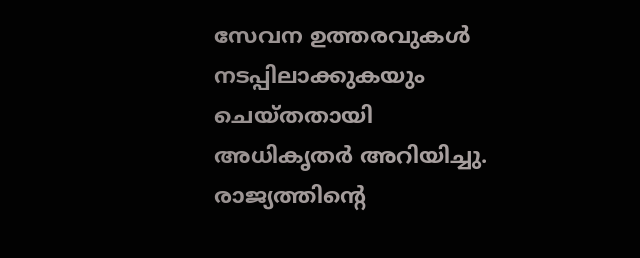സേവന ഉത്തരവുകൾ നടപ്പിലാക്കുകയും ചെയ്തതായി അധികൃതർ അറിയിച്ചു. രാജ്യത്തിന്റെ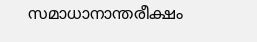സമാധാനാന്തരീക്ഷം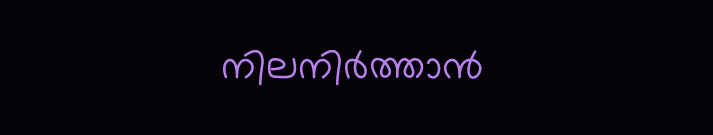നിലനിർത്താൻ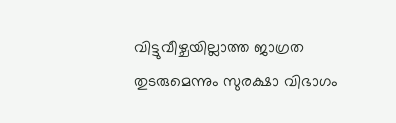വിട്ടുവീഴ്ചയില്ലാത്ത ജാഗ്രത തുടരുമെന്നും സുരക്ഷാ വിഭാഗം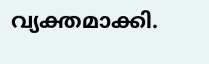വ്യക്തമാക്കി.